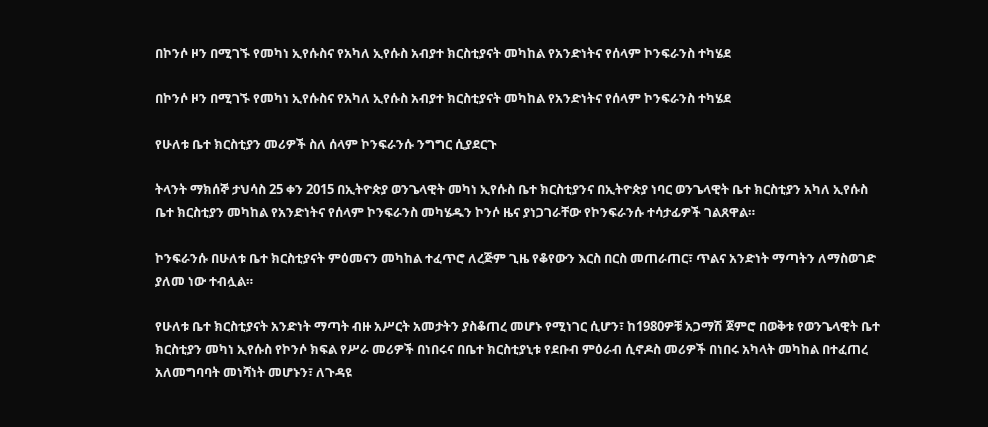በኮንሶ ዞን በሚገኙ የመካነ ኢየሱስና የአካለ ኢየሱስ አብያተ ክርስቲያናት መካከል የአንድነትና የሰላም ኮንፍራንስ ተካሄደ

በኮንሶ ዞን በሚገኙ የመካነ ኢየሱስና የአካለ ኢየሱስ አብያተ ክርስቲያናት መካከል የአንድነትና የሰላም ኮንፍራንስ ተካሄደ

የሁለቱ ቤተ ክርስቲያን መሪዎች ስለ ሰላም ኮንፍራንሱ ንግግር ሲያደርጉ

ትላንት ማክሰኞ ታህሳስ 25 ቀን 2015 በኢትዮጵያ ወንጌላዊት መካነ ኢየሱስ ቤተ ክርስቲያንና በኢትዮጵያ ነባር ወንጌላዊት ቤተ ክርስቲያን አካለ ኢየሱስ ቤተ ክርስቲያን መካከል የአንድነትና የሰላም ኮንፍራንስ መካሄዱን ኮንሶ ዜና ያነጋገራቸው የኮንፍራንሱ ተሳታፊዎች ገልጸዋል።

ኮንፍራንሱ በሁለቱ ቤተ ክርስቲያናት ምዕመናን መካከል ተፈጥሮ ለረጅም ጊዜ የቆየውን እርስ በርስ መጠራጠር፣ ጥልና አንድነት ማጣትን ለማስወገድ ያለመ ነው ተብሏል።

የሁለቱ ቤተ ክርስቲያናት አንድነት ማጣት ብዙ አሥርት አመታትን ያስቆጠረ መሆኑ የሚነገር ሲሆን፣ ከ1980ዎቹ አጋማሽ ጀምሮ በወቅቱ የወንጌላዊት ቤተ ክርስቲያን መካነ ኢየሱስ የኮንሶ ክፍል የሥራ መሪዎች በነበሩና በቤተ ክርስቲያኒቱ የደቡብ ምዕራብ ሲኖዶስ መሪዎች በነበሩ አካላት መካከል በተፈጠረ አለመግባባት መነሻነት መሆኑን፣ ለጉዳዩ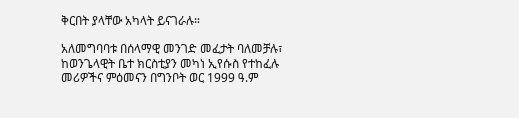ቅርበት ያላቸው አካላት ይናገራሉ።

አለመግባባቱ በሰላማዊ መንገድ መፈታት ባለመቻሉ፣ ከወንጌላዊት ቤተ ክርስቲያን መካነ ኢየሱስ የተከፈሉ መሪዎችና ምዕመናን በግንቦት ወር 1999 ዓ.ም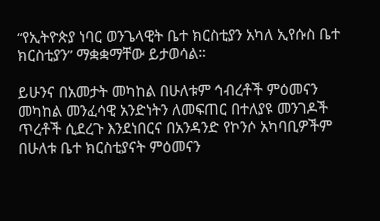“የኢትዮጵያ ነባር ወንጌላዊት ቤተ ክርስቲያን አካለ ኢየሱስ ቤተ ክርስቲያን” ማቋቋማቸው ይታወሳል።

ይሁንና በአመታት መካከል በሁለቱም ኅብረቶች ምዕመናን መካከል መንፈሳዊ አንድነትን ለመፍጠር በተለያዩ መንገዶች ጥረቶች ሲደረጉ እንደነበርና በአንዳንድ የኮንሶ አካባቢዎችም በሁለቱ ቤተ ክርስቲያናት ምዕመናን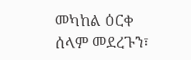መካከል ዕርቀ ሰላም መደረጉን፣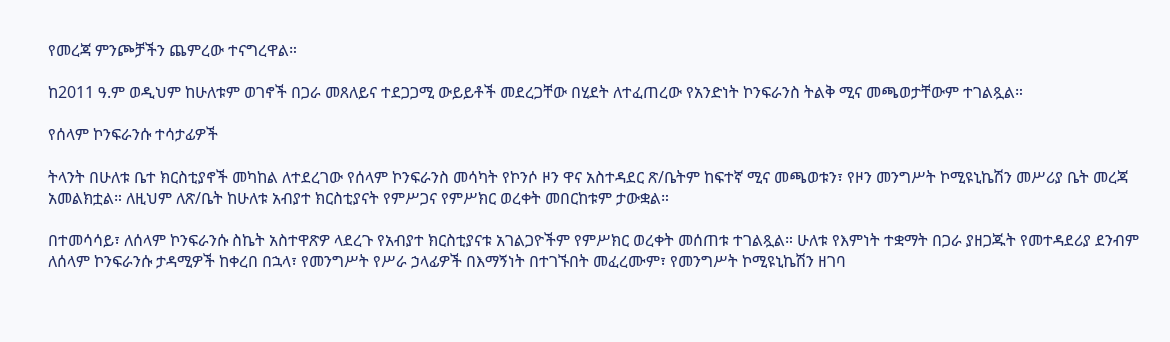የመረጃ ምንጮቻችን ጨምረው ተናግረዋል።

ከ2011 ዓ.ም ወዲህም ከሁለቱም ወገኖች በጋራ መጸለይና ተደጋጋሚ ውይይቶች መደረጋቸው በሂደት ለተፈጠረው የአንድነት ኮንፍራንስ ትልቅ ሚና መጫወታቸውም ተገልጿል።

የሰላም ኮንፍራንሱ ተሳታፊዎች

ትላንት በሁለቱ ቤተ ክርስቲያኖች መካከል ለተደረገው የሰላም ኮንፍራንስ መሳካት የኮንሶ ዞን ዋና አስተዳደር ጽ/ቤትም ከፍተኛ ሚና መጫወቱን፣ የዞን መንግሥት ኮሚዩኒኬሽን መሥሪያ ቤት መረጃ አመልክቷል። ለዚህም ለጽ/ቤት ከሁለቱ አብያተ ክርስቲያናት የምሥጋና የምሥክር ወረቀት መበርከቱም ታውቋል።

በተመሳሳይ፣ ለሰላም ኮንፍራንሱ ስኬት አስተዋጽዎ ላደረጉ የአብያተ ክርስቲያናቱ አገልጋዮችም የምሥክር ወረቀት መሰጠቱ ተገልጿል። ሁለቱ የእምነት ተቋማት በጋራ ያዘጋጁት የመተዳደሪያ ደንብም ለሰላም ኮንፍራንሱ ታዳሚዎች ከቀረበ በኋላ፣ የመንግሥት የሥራ ኃላፊዎች በእማኝነት በተገኙበት መፈረሙም፣ የመንግሥት ኮሚዩኒኬሽን ዘገባ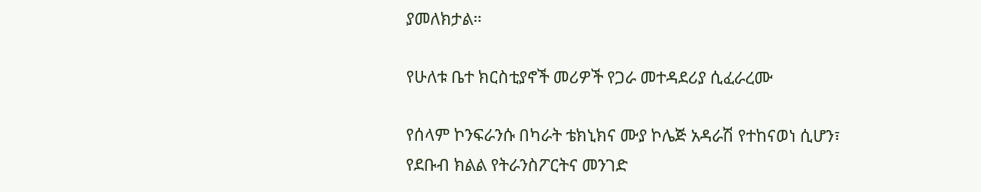ያመለክታል።

የሁለቱ ቤተ ክርስቲያኖች መሪዎች የጋራ መተዳደሪያ ሲፈራረሙ

የሰላም ኮንፍራንሱ በካራት ቴክኒክና ሙያ ኮሌጅ አዳራሽ የተከናወነ ሲሆን፣ የደቡብ ክልል የትራንስፖርትና መንገድ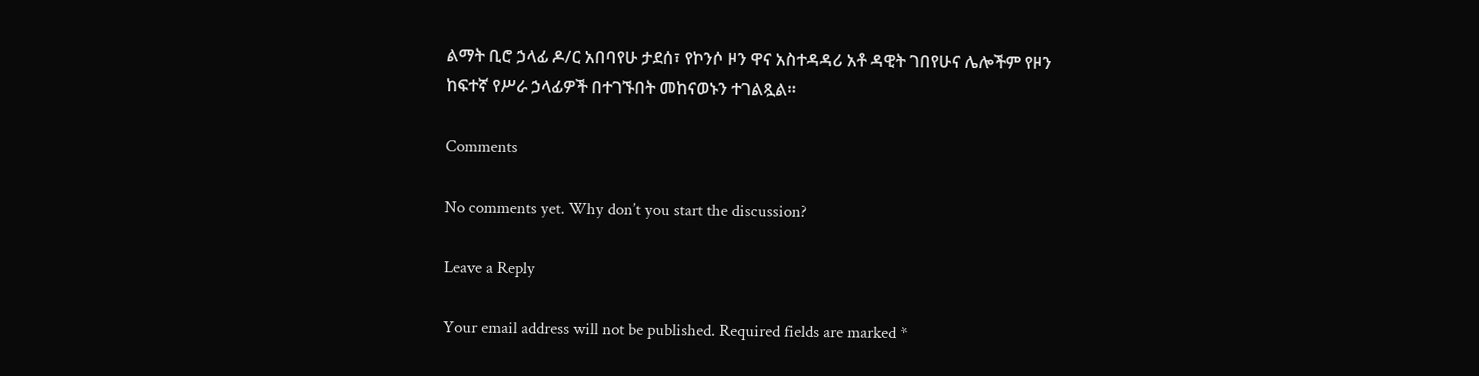ልማት ቢሮ ኃላፊ ዶ/ር አበባየሁ ታደሰ፣ የኮንሶ ዞን ዋና አስተዳዳሪ አቶ ዳዊት ገበየሁና ሌሎችም የዞን ከፍተኛ የሥራ ኃላፊዎች በተገኙበት መከናወኑን ተገልጿል።

Comments

No comments yet. Why don’t you start the discussion?

Leave a Reply

Your email address will not be published. Required fields are marked *